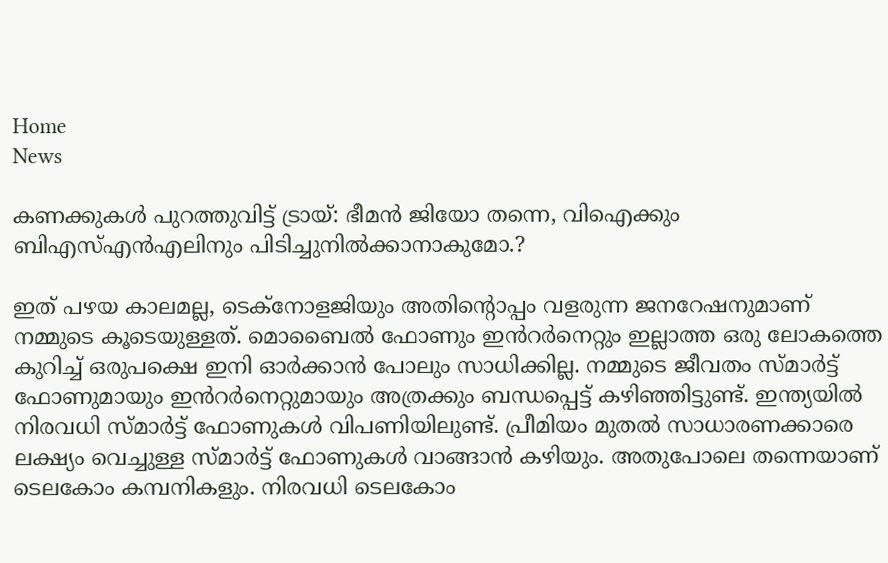Home
News

കണക്കുകൾ പുറത്തുവിട്ട് ട്രായ്: ഭീമൻ ജിയോ തന്നെ, വിഐക്കും ബിഎസ്എൻഎലിനും പിടിച്ചുനിൽക്കാനാകുമോ.?

ഇത് പഴയ കാലമല്ല, ടെക്‌നോളജിയും അതിന്റൊപ്പം വളരുന്ന ജനറേഷനുമാണ് നമ്മുടെ കൂടെയുള്ളത്. മൊബൈൽ ഫോണും ഇൻറർനെറ്റും ഇല്ലാത്ത ഒരു ലോകത്തെ കുറിച്ച് ഒരുപക്ഷെ ഇനി ഓർക്കാൻ പോലും സാധിക്കില്ല. നമ്മുടെ ജീവതം സ്മാർട്ട് ഫോണുമായും ഇൻറർനെറ്റുമായും അത്രക്കും ബന്ധപ്പെട്ട് കഴിഞ്ഞിട്ടുണ്ട്. ഇന്ത്യയിൽ നിരവധി സ്മാർട്ട് ഫോണുകൾ വിപണിയിലുണ്ട്. പ്രീമിയം മുതൽ സാധാരണക്കാരെ ലക്ഷ്യം വെച്ചുള്ള സ്മാർട്ട് ഫോണുകൾ വാങ്ങാൻ കഴിയും. അതുപോലെ തന്നെയാണ് ടെലകോം കമ്പനികളും. നിരവധി ടെലകോം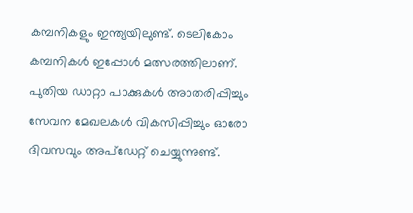കമ്പനികളും ഇന്ത്യയിലുണ്ട്. ടെലികോം കമ്പനികൾ ഇപ്പോൾ മത്സരത്തിലാണ്. പുതിയ ഡാറ്റാ പാക്കുകൾ അാതരിപ്പിച്ചും സേവന മേഖലകൾ വികസിപ്പിച്ചും ഓരോ ദിവസവും അപ്‌ഡേറ്റ് ചെയ്യുന്നുണ്ട്.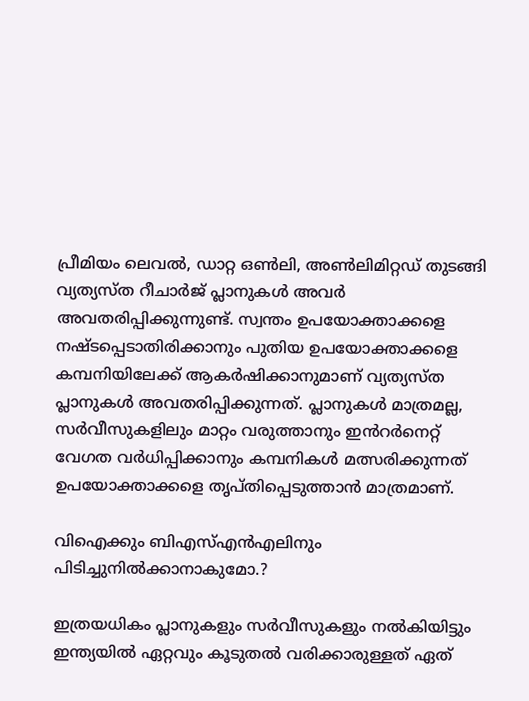പ്രീമിയം ലെവൽ, ഡാറ്റ ഒൺലി, അൺലിമിറ്റഡ് തുടങ്ങി വ്യത്യസ്ത റീചാർജ് പ്ലാനുകൾ അവർ അവതരിപ്പിക്കുന്നുണ്ട്. സ്വന്തം ഉപയോക്താക്കളെ നഷ്ടപ്പെടാതിരിക്കാനും പുതിയ ഉപയോക്താക്കളെ കമ്പനിയിലേക്ക് ആകർഷിക്കാനുമാണ് വ്യത്യസ്ത പ്ലാനുകൾ അവതരിപ്പിക്കുന്നത്. പ്ലാനുകൾ മാത്രമല്ല, സർവീസുകളിലും മാറ്റം വരുത്താനും ഇൻറർനെറ്റ് വേഗത വർധിപ്പിക്കാനും കമ്പനികൾ മത്സരിക്കുന്നത് ഉപയോക്താക്കളെ തൃപ്തിപ്പെടുത്താൻ മാത്രമാണ്.

വിഐക്കും ബിഎസ്എൻഎലിനും പിടിച്ചുനിൽക്കാനാകുമോ.?

ഇത്രയധികം പ്ലാനുകളും സർവീസുകളും നൽകിയിട്ടും ഇന്ത്യയിൽ ഏറ്റവും കൂടുതൽ വരിക്കാരുള്ളത് ഏത്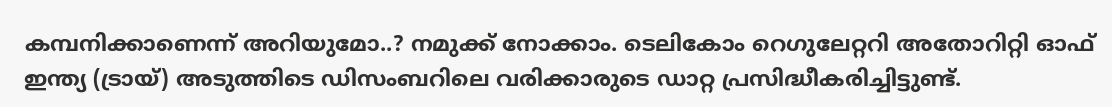കമ്പനിക്കാണെന്ന് അറിയുമോ..? നമുക്ക് നോക്കാം. ടെലികോം റെഗുലേറ്ററി അതോറിറ്റി ഓഫ് ഇന്ത്യ (ട്രായ്) അടുത്തിടെ ഡിസംബറിലെ വരിക്കാരുടെ ഡാറ്റ പ്രസിദ്ധീകരിച്ചിട്ടുണ്ട്.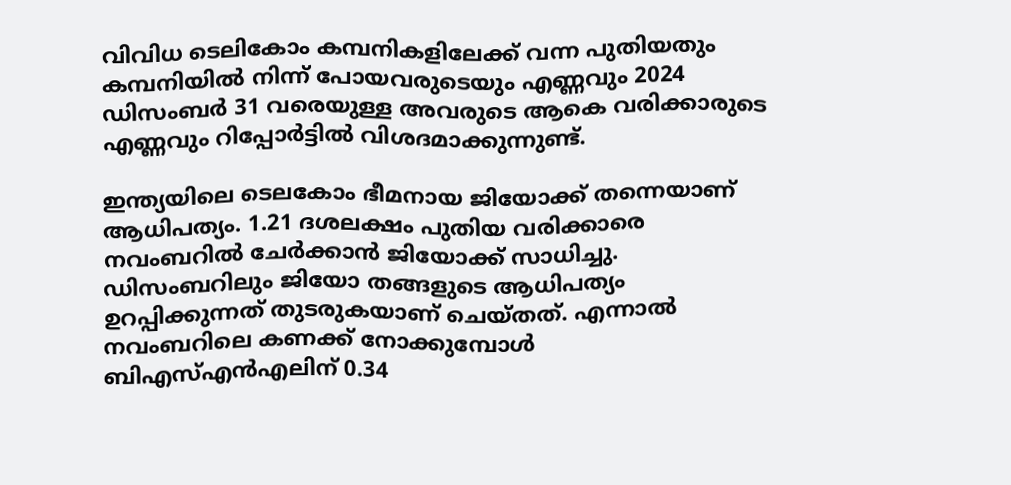വിവിധ ടെലികോം കമ്പനികളിലേക്ക് വന്ന പുതിയതും കമ്പനിയിൽ നിന്ന് പോയവരുടെയും എണ്ണവും 2024 ഡിസംബർ 31 വരെയുള്ള അവരുടെ ആകെ വരിക്കാരുടെ എണ്ണവും റിപ്പോർട്ടിൽ വിശദമാക്കുന്നുണ്ട്.

ഇന്ത്യയിലെ ടെലകോം ഭീമനായ ജിയോക്ക് തന്നെയാണ് ആധിപത്യം. 1.21 ദശലക്ഷം പുതിയ വരിക്കാരെ നവംബറിൽ ചേർക്കാൻ ജിയോക്ക് സാധിച്ചു. ഡിസംബറിലും ജിയോ തങ്ങളുടെ ആധിപത്യം ഉറപ്പിക്കുന്നത് തുടരുകയാണ് ചെയ്തത്. എന്നാൽ നവംബറിലെ കണക്ക് നോക്കുമ്പോൾ ബിഎസ്എൻഎലിന് 0.34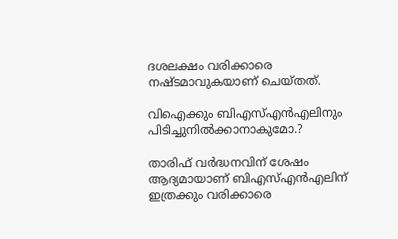ദശലക്ഷം വരിക്കാരെ നഷ്ടമാവുകയാണ് ചെയ്തത്.

വിഐക്കും ബിഎസ്എൻഎലിനും പിടിച്ചുനിൽക്കാനാകുമോ.?

താരിഫ് വർദ്ധനവിന് ശേഷം ആദ്യമായാണ് ബിഎസ്എൻഎലിന് ഇത്രക്കും വരിക്കാരെ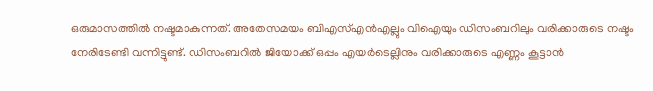ഒരുമാസത്തിൽ നഷ്ടമാകുന്നത്. അതേസമയം ബിഎസ്എൻഎല്ലും വിഐയും ഡിസംബറിലും വരിക്കാരുടെ നഷ്ടം നേരിടേണ്ടി വന്നിട്ടുണ്ട്. ഡിസംബറിൽ ജിയോക്ക് ഒപ്പം എയർടെല്ലിനും വരിക്കാരുടെ എണ്ണം കൂട്ടാൻ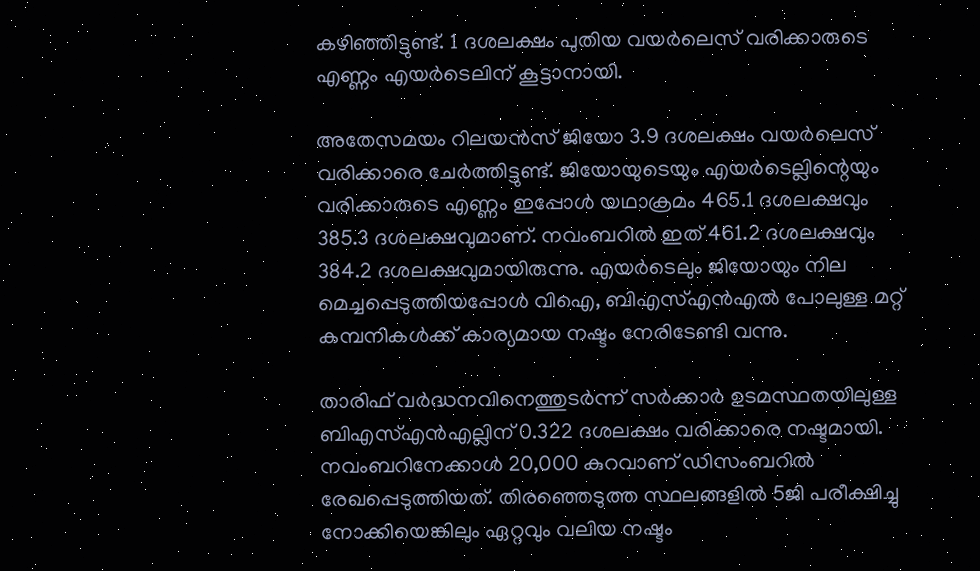കഴിഞ്ഞിട്ടുണ്ട്. 1 ദശലക്ഷം പുതിയ വയർലെസ് വരിക്കാരുടെ എണ്ണം എയർടെലിന് കൂട്ടാനായി.

അതേസമയം റിലയൻസ് ജിയോ 3.9 ദശലക്ഷം വയർലെസ് വരിക്കാരെ ചേർത്തിട്ടുണ്ട്. ജിയോയുടെയും എയർടെല്ലിന്റെയും വരിക്കാരുടെ എണ്ണം ഇപ്പോൾ യഥാക്രമം 465.1 ദശലക്ഷവും 385.3 ദശലക്ഷവുമാണ്. നവംബറിൽ ഇത് 461.2 ദശലക്ഷവും 384.2 ദശലക്ഷവുമായിരുന്നു. എയർടെലും ജിയോയും നില മെച്ചപ്പെടുത്തിയപ്പോൾ വിഐ, ബിഎസ്എൻഎൽ പോലുള്ള മറ്റ് കമ്പനികൾക്ക് കാര്യമായ നഷ്ടം നേരിടേണ്ടി വന്നു.

താരിഫ് വർദ്ധനവിനെത്തുടർന്ന് സർക്കാർ ഉടമസ്ഥതയിലുള്ള ബിഎസ്എൻഎല്ലിന് 0.322 ദശലക്ഷം വരിക്കാരെ നഷ്ടമായി. നവംബറിനേക്കാൾ 20,000 കുറവാണ് ഡിസംബറിൽ രേഖപ്പെടുത്തിയത്. തിരഞ്ഞെടുത്ത സ്ഥലങ്ങളിൽ 5ജി പരീക്ഷിച്ചു നോക്കിയെങ്കിലും ഏറ്റവും വലിയ നഷ്ടം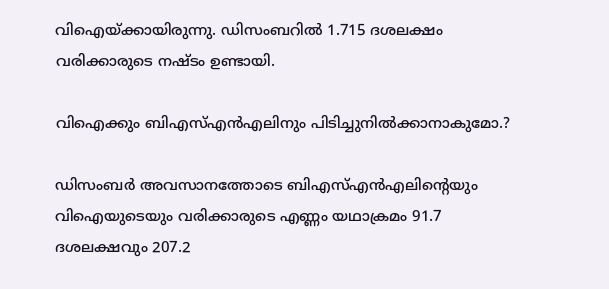വിഐയ്ക്കായിരുന്നു. ഡിസംബറിൽ 1.715 ദശലക്ഷം വരിക്കാരുടെ നഷ്ടം ഉണ്ടായി.

വിഐക്കും ബിഎസ്എൻഎലിനും പിടിച്ചുനിൽക്കാനാകുമോ.?

ഡിസംബർ അവസാനത്തോടെ ബിഎസ്എൻഎലിന്റെയും വിഐയുടെയും വരിക്കാരുടെ എണ്ണം യഥാക്രമം 91.7 ദശലക്ഷവും 207.2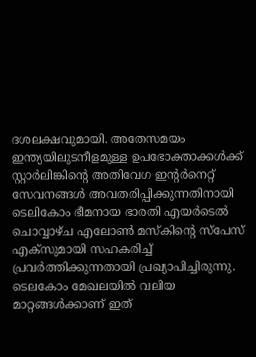ദശലക്ഷവുമായി. അതേസമയം ഇന്ത്യയിലുടനീളമുള്ള ഉപഭോക്താക്കൾക്ക് സ്റ്റാർലിങ്കിന്റെ അതിവേഗ ഇന്റർനെറ്റ് സേവനങ്ങൾ അവതരിപ്പിക്കുന്നതിനായി ടെലികോം ഭീമനായ ഭാരതി എയർടെൽ ചൊവ്വാഴ്ച എലോൺ മസ്‌കിന്റെ സ്പേസ് എക്സുമായി സഹകരിച്ച് പ്രവർത്തിക്കുന്നതായി പ്രഖ്യാപിച്ചിരുന്നു. ടെലകോം മേഖലയിൽ വലിയ മാറ്റങ്ങൾക്കാണ് ഇത്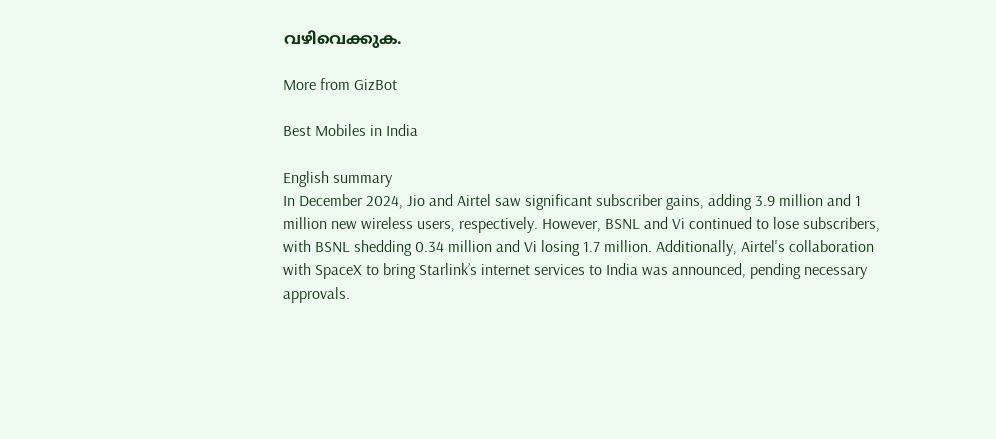വഴിവെക്കുക.

More from GizBot

Best Mobiles in India

English summary
In December 2024, Jio and Airtel saw significant subscriber gains, adding 3.9 million and 1 million new wireless users, respectively. However, BSNL and Vi continued to lose subscribers, with BSNL shedding 0.34 million and Vi losing 1.7 million. Additionally, Airtel's collaboration with SpaceX to bring Starlink’s internet services to India was announced, pending necessary approvals.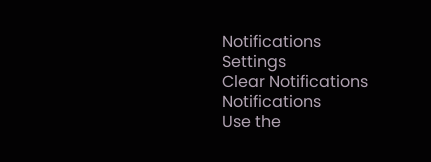Notifications
Settings
Clear Notifications
Notifications
Use the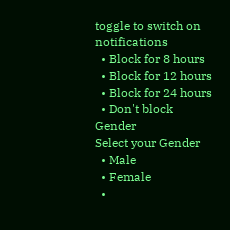toggle to switch on notifications
  • Block for 8 hours
  • Block for 12 hours
  • Block for 24 hours
  • Don't block
Gender
Select your Gender
  • Male
  • Female
  •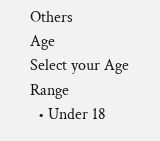Others
Age
Select your Age Range
  • Under 18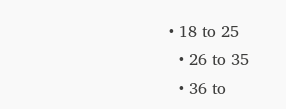• 18 to 25
  • 26 to 35
  • 36 to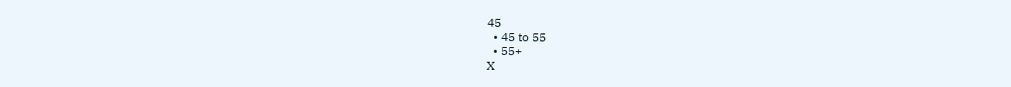45
  • 45 to 55
  • 55+
X